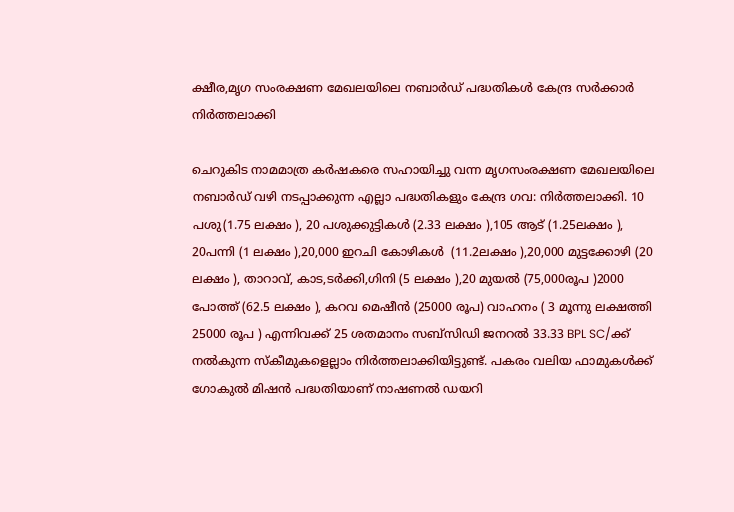ക്ഷീര,മൃഗ സംരക്ഷണ മേഖലയിലെ നബാർഡ് പദ്ധതികൾ കേന്ദ്ര സർക്കാർ നിർത്തലാക്കി

ചെറുകിട നാമമാത്ര കർഷകരെ സഹായിച്ചു വന്ന മൃഗസംരക്ഷണ മേഖലയിലെ നബാർഡ് വഴി നടപ്പാക്കുന്ന എല്ലാ പദ്ധതികളും കേന്ദ്ര ഗവ: നിർത്തലാക്കി. 10 പശു(1.75 ലക്ഷം ), 20 പശുക്കുട്ടികൾ (2.33 ലക്ഷം ),105 ആട് (1.25ലക്ഷം ), 20പന്നി (1 ലക്ഷം ),20,000 ഇറചി കോഴികൾ  (11.2ലക്ഷം ),20,000 മുട്ടക്കോഴി (20 ലക്ഷം ), താറാവ്, കാട,ടർക്കി,ഗിനി (5 ലക്ഷം ),20 മുയൽ (75,000രൂപ )2000 പോത്ത് (62.5 ലക്ഷം ), കറവ മെഷീൻ (25000 രൂപ) വാഹനം ( 3 മൂന്നു ലക്ഷത്തി 25000 രൂപ ) എന്നിവക്ക് 25 ശതമാനം സബ്സിഡി ജനറൽ 33.33 BPL SC/ക്ക്  നൽകുന്ന സ്കീമുകളെല്ലാം നിർത്തലാക്കിയിട്ടുണ്ട്. പകരം വലിയ ഫാമുകൾക്ക് ഗോകുൽ മിഷൻ പദ്ധതിയാണ് നാഷണൽ ഡയറി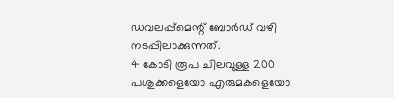ഡവലപ്പ്മെന്റ് ബോർഡ് വഴി നടപ്പിലാക്കുന്നത്.
4 കോടി രൂപ ചിലവുള്ള 200 പശുക്കളെയോ എരുമകളെയോ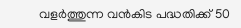വളർത്തുന്ന വൻകിട പദ്ധതിക്ക് 50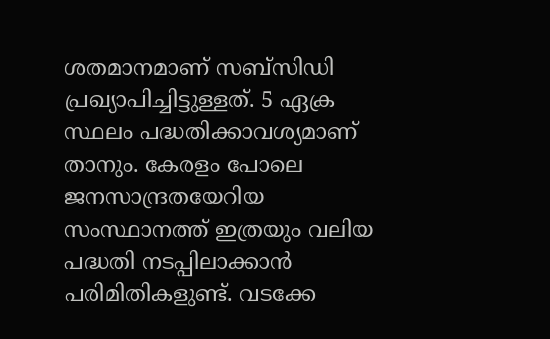ശതമാനമാണ് സബ്സിഡി പ്രഖ്യാപിച്ചിട്ടുള്ളത്. 5 ഏക്ര സ്ഥലം പദ്ധതിക്കാവശ്യമാണ് താനും. കേരളം പോലെ ജനസാന്ദ്രതയേറിയ സംസ്ഥാനത്ത് ഇത്രയും വലിയ പദ്ധതി നടപ്പിലാക്കാൻ പരിമിതികളുണ്ട്. വടക്കേ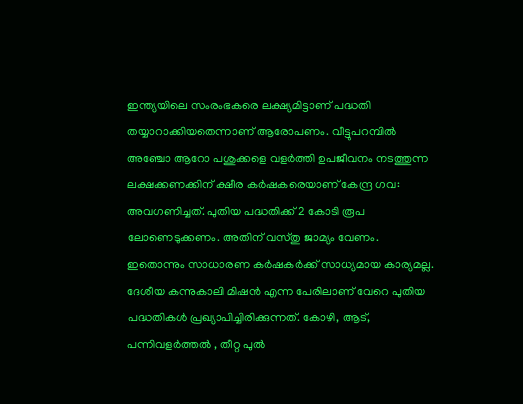ഇന്ത്യയിലെ സംരംഭകരെ ലക്ഷ്യമിട്ടാണ് പദ്ധതി തയ്യാറാക്കിയതെന്നാണ് ആരോപണം. വീട്ടുപറമ്പിൽ  അഞ്ചോ ആറോ പശുക്കളെ വളർത്തി ഉപജീവനം നടത്തുന്ന ലക്ഷക്കണക്കിന് ക്ഷീര കർഷകരെയാണ് കേന്ദ്ര ഗവ: അവഗണിച്ചത്. പുതിയ പദ്ധതിക്ക് 2 കോടി രൂപ ലോണെടുക്കണം. അതിന് വസ്തു ജാമ്യം വേണം. ഇതൊന്നും സാധാരണ കർഷകർക്ക് സാധ്യമായ കാര്യമല്ല. ദേശീയ കന്നുകാലി മിഷൻ എന്ന പേരിലാണ് വേറെ പുതിയ പദ്ധതികൾ പ്രഖ്യാപിച്ചിരിക്കുന്നത്. കോഴി, ആട്, പന്നിവളർത്തൽ , തീറ്റ പുൽ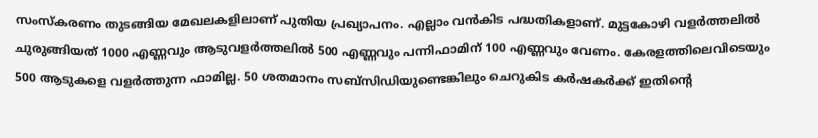സംസ്കരണം തുടങ്ങിയ മേഖലകളിലാണ് പുതിയ പ്രഖ്യാപനം. എല്ലാം വൻകിട പദ്ധതികളാണ്. മുട്ടകോഴി വളർത്തലിൽ ചുരുങ്ങിയത് 1000 എണ്ണവും ആടുവളർത്തലിൽ 500 എണ്ണവും പന്നിഫാമിന് 100 എണ്ണവും വേണം. കേരളത്തിലെവിടെയും 500 ആടുകളെ വളർത്തുന്ന ഫാമില്ല. 50 ശതമാനം സബ്സിഡിയുണ്ടെങ്കിലും ചെറുകിട കർഷകർക്ക് ഇതിന്റെ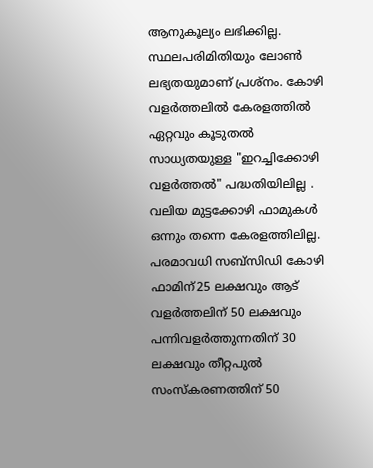ആനുകൂല്യം ലഭിക്കില്ല. സ്ഥലപരിമിതിയും ലോൺ ലഭ്യതയുമാണ് പ്രശ്നം. കോഴി വളർത്തലിൽ കേരളത്തിൽ ഏറ്റവും കൂടുതൽ സാധ്യതയുള്ള "ഇറച്ചിക്കോഴി വളർത്തൽ" പദ്ധതിയിലില്ല .
വലിയ മുട്ടക്കോഴി ഫാമുകൾ ഒന്നും തന്നെ കേരളത്തിലില്ല. പരമാവധി സബ്സിഡി കോഴി ഫാമിന്25 ലക്ഷവും ആട് വളർത്തലിന് 50 ലക്ഷവും പന്നിവളർത്തുന്നതിന് 30 ലക്ഷവും തീറ്റപുൽ സംസ്കരണത്തിന് 50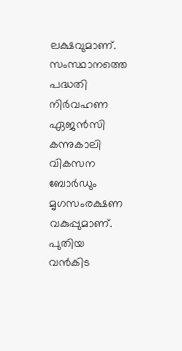ലക്ഷവുമാണ്. സംസ്ഥാനത്തെ പദ്ധതി നിർവഹണ ഏജൻസി കന്നുകാലി വികസന ബോർഡും മൃഗസംരക്ഷണ വകുപ്പുമാണ്. പുതിയ വൻകിട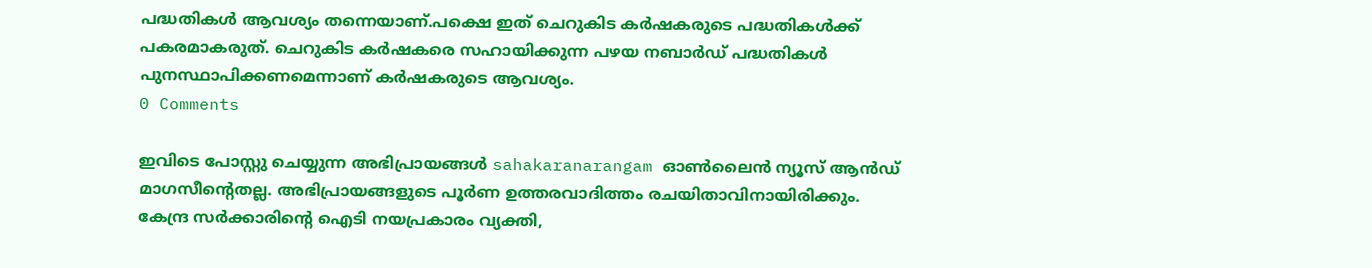പദ്ധതികൾ ആവശ്യം തന്നെയാണ്.പക്ഷെ ഇത് ചെറുകിട കർഷകരുടെ പദ്ധതികൾക്ക് പകരമാകരുത്. ചെറുകിട കർഷകരെ സഹായിക്കുന്ന പഴയ നബാർഡ് പദ്ധതികൾ പുനസ്ഥാപിക്കണമെന്നാണ് കർഷകരുടെ ആവശ്യം.
0 Comments

ഇവിടെ പോസ്റ്റു ചെയ്യുന്ന അഭിപ്രായങ്ങൾ sahakaranarangam ഓൺലൈൻ ന്യൂസ് ആൻഡ് മാഗസീന്റെതല്ല. അഭിപ്രായങ്ങളുടെ പൂർണ ഉത്തരവാദിത്തം രചയിതാവിനായിരിക്കും. കേന്ദ്ര സർക്കാരിന്റെ ഐടി നയപ്രകാരം വ്യക്തി,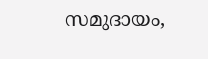സമുദായം,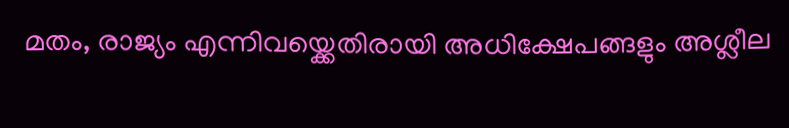മതം, രാജ്യം എന്നിവയ്ക്കെതിരായി അധിക്ഷേപങ്ങളും അശ്ലീല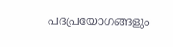പദപ്രയോഗങ്ങളും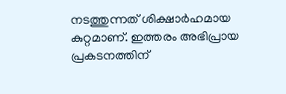നടത്തുന്നത് ശിക്ഷാർഹമായ കുറ്റമാണ്. ഇത്തരം അഭിപ്രായ പ്രകടനത്തിന്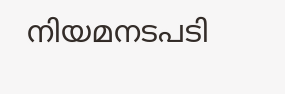നിയമനടപടി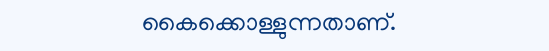കൈക്കൊള്ളുന്നതാണ്.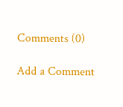Comments (0)

Add a Comment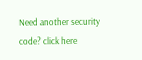Need another security code? click here